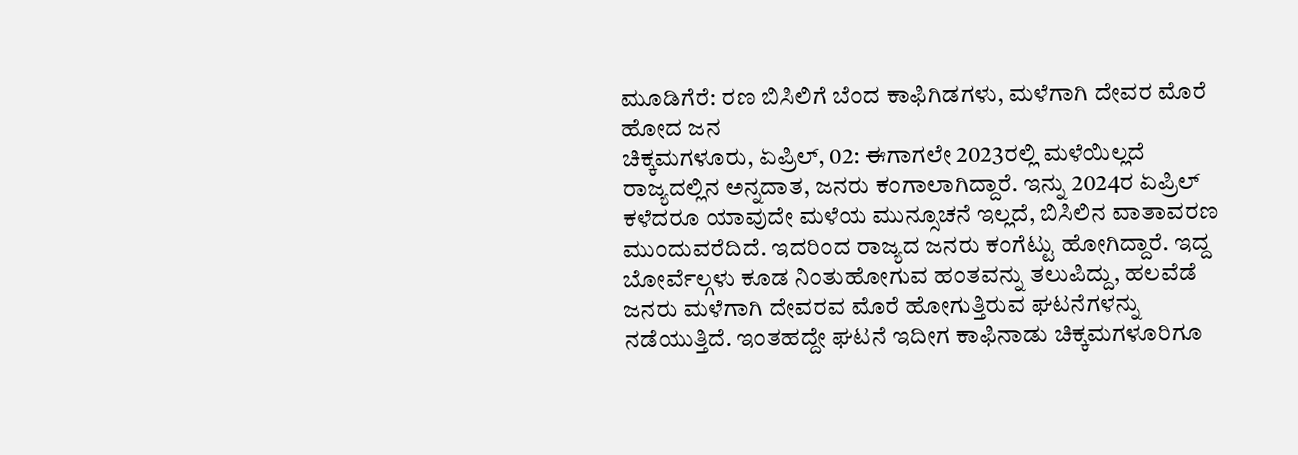ಮೂಡಿಗೆರೆ: ರಣ ಬಿಸಿಲಿಗೆ ಬೆಂದ ಕಾಫಿಗಿಡಗಳು, ಮಳೆಗಾಗಿ ದೇವರ ಮೊರೆ ಹೋದ ಜನ
ಚಿಕ್ಕಮಗಳೂರು, ಏಪ್ರಿಲ್, 02: ಈಗಾಗಲೇ 2023ರಲ್ಲಿ ಮಳೆಯಿಲ್ಲದೆ ರಾಜ್ಯದಲ್ಲಿನ ಅನ್ನದಾತ, ಜನರು ಕಂಗಾಲಾಗಿದ್ದಾರೆ. ಇನ್ನು 2024ರ ಏಪ್ರಿಲ್ ಕಳೆದರೂ ಯಾವುದೇ ಮಳೆಯ ಮುನ್ಸೂಚನೆ ಇಲ್ಲದೆ, ಬಿಸಿಲಿನ ವಾತಾವರಣ ಮುಂದುವರೆದಿದೆ. ಇದರಿಂದ ರಾಜ್ಯದ ಜನರು ಕಂಗೆಟ್ಟು ಹೋಗಿದ್ದಾರೆ. ಇದ್ದ ಬೋರ್ವೆಲ್ಗಳು ಕೂಡ ನಿಂತುಹೋಗುವ ಹಂತವನ್ನು ತಲುಪಿದ್ದು, ಹಲವೆಡೆ ಜನರು ಮಳೆಗಾಗಿ ದೇವರವ ಮೊರೆ ಹೋಗುತ್ತಿರುವ ಘಟನೆಗಳನ್ನು ನಡೆಯುತ್ತಿದೆ. ಇಂತಹದ್ದೇ ಘಟನೆ ಇದೀಗ ಕಾಫಿನಾಡು ಚಿಕ್ಕಮಗಳೂರಿಗೂ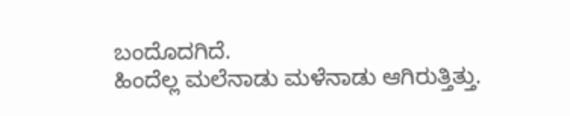ಬಂದೊದಗಿದೆ.
ಹಿಂದೆಲ್ಲ ಮಲೆನಾಡು ಮಳೆನಾಡು ಆಗಿರುತ್ತಿತ್ತು.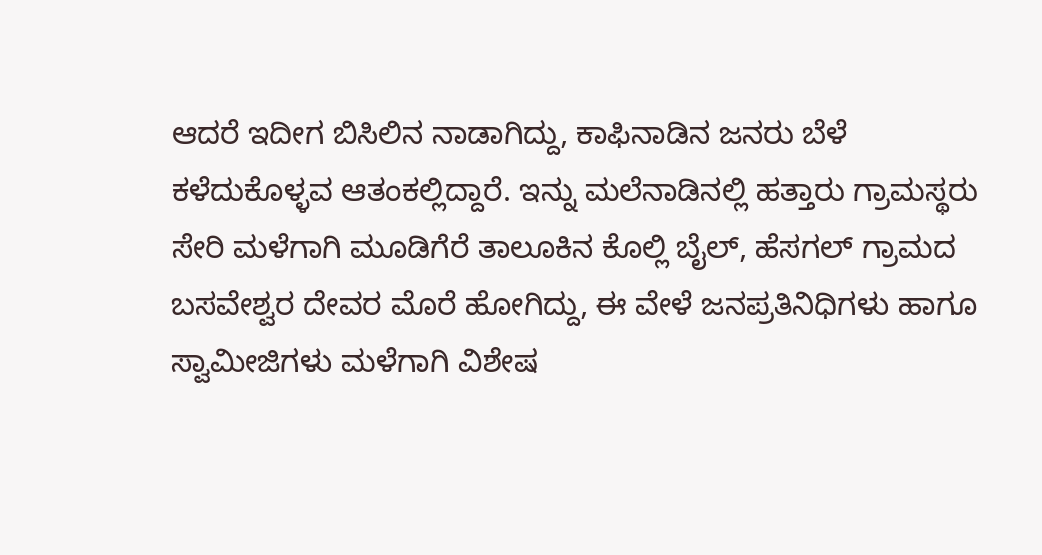ಆದರೆ ಇದೀಗ ಬಿಸಿಲಿನ ನಾಡಾಗಿದ್ದು, ಕಾಫಿನಾಡಿನ ಜನರು ಬೆಳೆ ಕಳೆದುಕೊಳ್ಳವ ಆತಂಕಲ್ಲಿದ್ದಾರೆ. ಇನ್ನು ಮಲೆನಾಡಿನಲ್ಲಿ ಹತ್ತಾರು ಗ್ರಾಮಸ್ಥರು ಸೇರಿ ಮಳೆಗಾಗಿ ಮೂಡಿಗೆರೆ ತಾಲೂಕಿನ ಕೊಲ್ಲಿ ಬೈಲ್, ಹೆಸಗಲ್ ಗ್ರಾಮದ ಬಸವೇಶ್ವರ ದೇವರ ಮೊರೆ ಹೋಗಿದ್ದು, ಈ ವೇಳೆ ಜನಪ್ರತಿನಿಧಿಗಳು ಹಾಗೂ ಸ್ವಾಮೀಜಿಗಳು ಮಳೆಗಾಗಿ ವಿಶೇಷ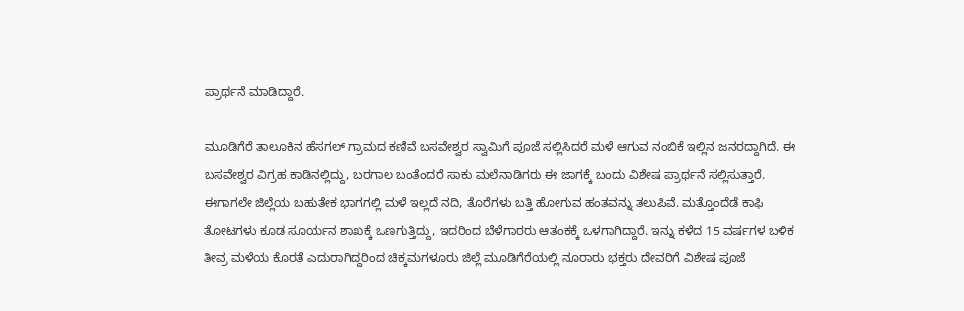ಪ್ರಾರ್ಥನೆ ಮಾಡಿದ್ದಾರೆ.

ಮೂಡಿಗೆರೆ ತಾಲೂಕಿನ ಹೆಸಗಲ್ ಗ್ರಾಮದ ಕಣಿವೆ ಬಸವೇಶ್ವರ ಸ್ವಾಮಿಗೆ ಪೂಜೆ ಸಲ್ಲಿಸಿದರೆ ಮಳೆ ಆಗುವ ನಂಬಿಕೆ ಇಲ್ಲಿನ ಜನರದ್ದಾಗಿದೆ. ಈ ಬಸವೇಶ್ವರ ವಿಗ್ರಹ ಕಾಡಿನಲ್ಲಿದ್ದು, ಬರಗಾಲ ಬಂತೆಂದರೆ ಸಾಕು ಮಲೆನಾಡಿಗರು ಈ ಜಾಗಕ್ಕೆ ಬಂದು ವಿಶೇಷ ಪ್ರಾರ್ಥನೆ ಸಲ್ಲಿಸುತ್ತಾರೆ.
ಈಗಾಗಲೇ ಜಿಲ್ಲೆಯ ಬಹುತೇಕ ಭಾಗಗಲ್ಲಿ ಮಳೆ ಇಲ್ಲದೆ ನದಿ, ತೊರೆಗಳು ಬತ್ತಿ ಹೋಗುವ ಹಂತವನ್ನು ತಲುಪಿವೆ. ಮತ್ತೊಂದೆಡೆ ಕಾಫಿ ತೋಟಗಳು ಕೂಡ ಸೂರ್ಯನ ಶಾಖಕ್ಕೆ ಒಣಗುತ್ತಿದ್ದು, ಇದರಿಂದ ಬೆಳೆಗಾರರು ಆತಂಕಕ್ಕೆ ಒಳಗಾಗಿದ್ದಾರೆ. ಇನ್ನು ಕಳೆದ 15 ವರ್ಷಗಳ ಬಳಿಕ ತೀವ್ರ ಮಳೆಯ ಕೊರತೆ ಎದುರಾಗಿದ್ದರಿಂದ ಚಿಕ್ಕಮಗಳೂರು ಜಿಲ್ಲೆ ಮೂಡಿಗೆರೆಯಲ್ಲಿ ನೂರಾರು ಭಕ್ತರು ದೇವರಿಗೆ ವಿಶೇಷ ಪೂಜೆ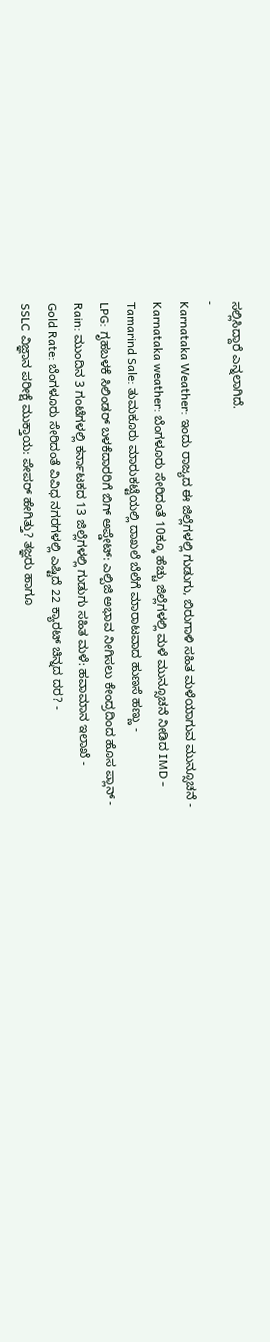ಸಲ್ಲಿಸಿದ್ದಾರೆ ಎನ್ನಲಾಗಿದೆ.
-
Karnataka Weather: ಇಂದು ರಾಜ್ಯದ ಈ ಜಿಲ್ಲೆಗಳಲ್ಲಿ ಗುಡುಗು, ಬಿರುಗಾಳಿ ಸಹಿತ ಮಳೆಯಾಗುವ ಮುನ್ಸೂಚನೆ -
Karnataka weather: ಬೆಂಗಳೂರು ಸೇರಿದಂತೆ 10ಕ್ಕೂ ಹೆಚ್ಚು ಜಿಲ್ಲೆಗಳಲ್ಲಿ ಮಳೆ ಮುನ್ಸೂಚನೆ ನೀಡಿದ IMD -
Tamarind Sale: ತುಮಕೂರು ಮಾರುಕಟ್ಟೆಯಲ್ಲಿ ದಾಖಲೆ ಬೆಲೆಗೆ ಮಾರಾಟವಾದ ಹುಣಸೆ ಹಣ್ಣು -
LPG: ಗೃಹಬಳಕೆ ಸಿಲಿಂಡರ್ ಬಳಕೆದಾರರಿಗೆ ಬಿಗ್ ಅಪ್ಡೇಟ್: ಎಲ್ಪಿಜಿ ಅಭಾವ ನೀಗಿಸಲು ಕೇಂದ್ರದಿಂದ ಹೊಸ ಪ್ಲಾನ್ -
Rain: ಮುಂದಿನ 3 ಗಂಟೆಗಳಲ್ಲಿ ಕರ್ನಾಟಕದ 13 ಜಿಲ್ಲೆಗಳಲ್ಲಿ ಗುಡುಗು ಸಹಿತ ಮಳೆ: ಹವಾಮಾನ ಇಲಾಖೆ -
Gold Rate: ಬೆಂಗಳೂರು ಸೇರಿದಂತೆ ವಿವಿಧ ನಗರಗಳಲ್ಲಿ ಎಷ್ಟಿದೆ 22 ಕ್ಯಾರಟ್ ಚಿನ್ನದ ದರ? -
SSLC ವಿಜ್ಞಾನ ಪರೀಕ್ಷೆ ಮುಕ್ತಾಯ: ಪೇಪರ್ ಹೇಗಿತ್ತು? ತಜ್ಞರು ಹಾಗೂ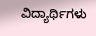ವಿದ್ಯಾರ್ಥಿಗಳು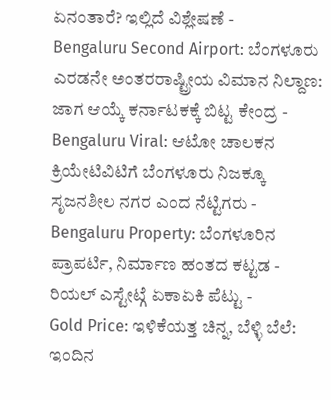ಏನಂತಾರೆ? ಇಲ್ಲಿದೆ ವಿಶ್ಲೇಷಣೆ -
Bengaluru Second Airport: ಬೆಂಗಳೂರು ಎರಡನೇ ಅಂತರರಾಷ್ಟ್ರೀಯ ವಿಮಾನ ನಿಲ್ದಾಣ: ಜಾಗ ಆಯ್ಕೆ ಕರ್ನಾಟಕಕ್ಕೆ ಬಿಟ್ಟ ಕೇಂದ್ರ -
Bengaluru Viral: ಆಟೋ ಚಾಲಕನ ಕ್ರಿಯೇಟಿವಿಟಿಗೆ ಬೆಂಗಳೂರು ನಿಜಕ್ಕೂ ಸೃಜನಶೀಲ ನಗರ ಎಂದ ನೆಟ್ಟಿಗರು -
Bengaluru Property: ಬೆಂಗಳೂರಿನ ಪ್ರಾಪರ್ಟಿ, ನಿರ್ಮಾಣ ಹಂತದ ಕಟ್ಟಡ - ರಿಯಲ್ ಎಸ್ಟೇಟ್ಗೆ ಏಕಾಏಕಿ ಪೆಟ್ಟು -
Gold Price: ಇಳಿಕೆಯತ್ತ ಚಿನ್ನ, ಬೆಳ್ಳಿ ಬೆಲೆ: ಇಂದಿನ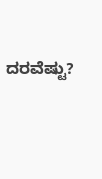ದರವೆಷ್ಟು?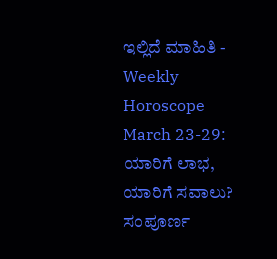ಇಲ್ಲಿದೆ ಮಾಹಿತಿ -
Weekly Horoscope March 23-29: ಯಾರಿಗೆ ಲಾಭ, ಯಾರಿಗೆ ಸವಾಲು? ಸಂಪೂರ್ಣ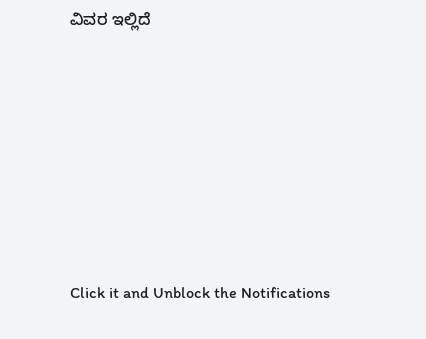ವಿವರ ಇಲ್ಲಿದೆ












Click it and Unblock the Notifications